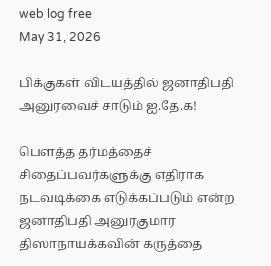web log free
May 31, 2026

பிக்குகள் விடயத்தில் ஜனாதிபதி அனுரவைச் சாடும் ஐ.தே.க!

பௌத்த தர்மத்தைச் சிதைப்பவர்களுக்கு எதிராக நடவடிக்கை எடுக்கப்படும் என்ற ஜனாதிபதி அனுரகுமார திஸாநாயக்கவின் கருத்தை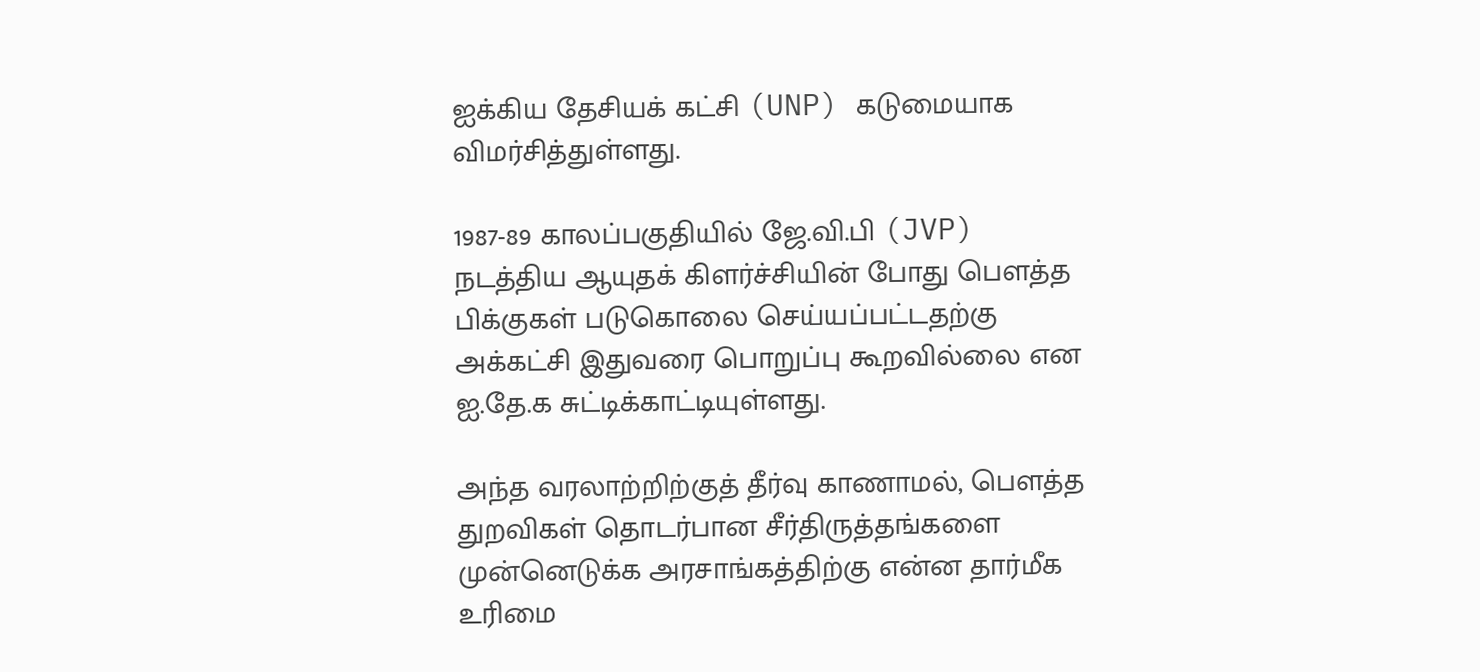ஐக்கிய தேசியக் கட்சி (UNP) கடுமையாக விமர்சித்துள்ளது.

1987-89 காலப்பகுதியில் ஜே.வி.பி (JVP) நடத்திய ஆயுதக் கிளர்ச்சியின் போது பௌத்த பிக்குகள் படுகொலை செய்யப்பட்டதற்கு அக்கட்சி இதுவரை பொறுப்பு கூறவில்லை என ஐ.தே.க சுட்டிக்காட்டியுள்ளது.

அந்த வரலாற்றிற்குத் தீர்வு காணாமல், பௌத்த துறவிகள் தொடர்பான சீர்திருத்தங்களை முன்னெடுக்க அரசாங்கத்திற்கு என்ன தார்மீக உரிமை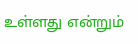உள்ளது என்றும்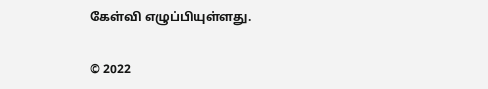கேள்வி எழுப்பியுள்ளது.

© 2022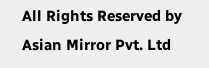All Rights Reserved by Asian Mirror Pvt. Ltd